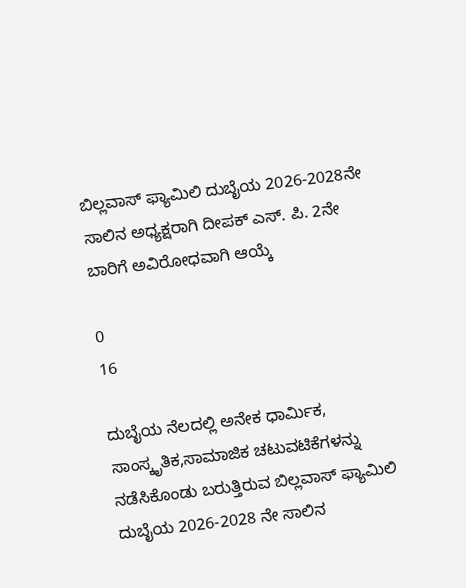ಬಿಲ್ಲವಾಸ್ ಫ್ಯಾಮಿಲಿ ದುಬೈಯ 2026-2028ನೇ ಸಾಲಿನ ಅಧ್ಯಕ್ಷರಾಗಿ ದೀಪಕ್ ಎಸ್. ಪಿ. 2ನೇ ಬಾರಿಗೆ ಅವಿರೋಧವಾಗಿ ಆಯ್ಕೆ

0
16

ದುಬೈಯ ನೆಲದಲ್ಲಿ ಅನೇಕ ಧಾರ್ಮಿಕ, ಸಾಂಸ್ಕೃತಿಕ,ಸಾಮಾಜಿಕ ಚಟುವಟಿಕೆಗಳನ್ನು ನಡೆಸಿಕೊಂಡು ಬರುತ್ತಿರುವ ಬಿಲ್ಲವಾಸ್ ಫ್ಯಾಮಿಲಿ ದುಬೈಯ 2026-2028 ನೇ ಸಾಲಿನ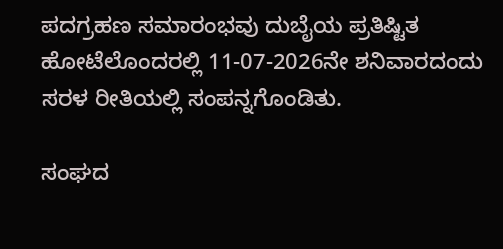ಪದಗ್ರಹಣ ಸಮಾರಂಭವು ದುಬೈಯ ಪ್ರತಿಷ್ಟಿತ ಹೋಟೆಲೊಂದರಲ್ಲಿ 11-07-2026ನೇ ಶನಿವಾರದಂದು ಸರಳ ರೀತಿಯಲ್ಲಿ ಸಂಪನ್ನಗೊಂಡಿತು.

ಸಂಘದ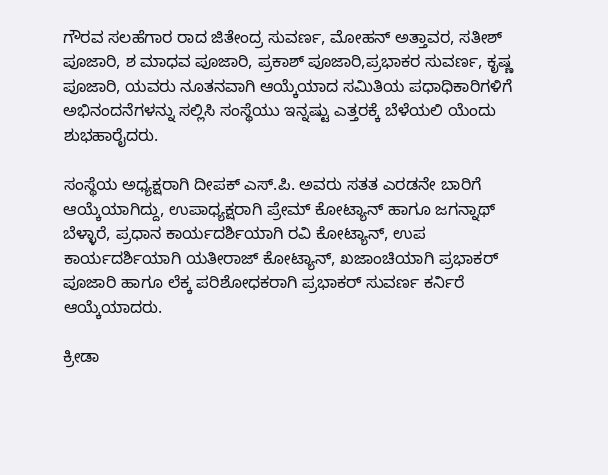ಗೌರವ ಸಲಹೆಗಾರ ರಾದ ಜಿತೇಂದ್ರ ಸುವರ್ಣ, ಮೋಹನ್ ಅತ್ತಾವರ, ಸತೀಶ್ ಪೂಜಾರಿ, ಶ ಮಾಧವ ಪೂಜಾರಿ, ಪ್ರಕಾಶ್ ಪೂಜಾರಿ,ಪ್ರಭಾಕರ ಸುವರ್ಣ, ಕೃಷ್ಣ ಪೂಜಾರಿ, ಯವರು ನೂತನವಾಗಿ ಆಯ್ಕೆಯಾದ ಸಮಿತಿಯ ಪಧಾಧಿಕಾರಿಗಳಿಗೆ ಅಭಿನಂದನೆಗಳನ್ನು ಸಲ್ಲಿಸಿ ಸಂಸ್ಥೆಯು ಇನ್ನಷ್ಟು ಎತ್ತರಕ್ಕೆ ಬೆಳೆಯಲಿ ಯೆಂದು ಶುಭಹಾರೈದರು.

ಸಂಸ್ಥೆಯ ಅಧ್ಯಕ್ಷರಾಗಿ ದೀಪಕ್ ಎಸ್.ಪಿ. ಅವರು ಸತತ ಎರಡನೇ ಬಾರಿಗೆ ಆಯ್ಕೆಯಾಗಿದ್ದು, ಉಪಾಧ್ಯಕ್ಷರಾಗಿ ಪ್ರೇಮ್ ಕೋಟ್ಯಾನ್ ಹಾಗೂ ಜಗನ್ನಾಥ್ ಬೆಳ್ಳಾರೆ, ಪ್ರಧಾನ ಕಾರ್ಯದರ್ಶಿಯಾಗಿ ರವಿ ಕೋಟ್ಯಾನ್, ಉಪ ಕಾರ್ಯದರ್ಶಿಯಾಗಿ ಯತೀರಾಜ್ ಕೋಟ್ಯಾನ್, ಖಜಾಂಚಿಯಾಗಿ ಪ್ರಭಾಕರ್ ಪೂಜಾರಿ ಹಾಗೂ ಲೆಕ್ಕ ಪರಿಶೋಧಕರಾಗಿ ಪ್ರಭಾಕರ್ ಸುವರ್ಣ ಕರ್ನಿರೆ ಆಯ್ಕೆಯಾದರು.

ಕ್ರೀಡಾ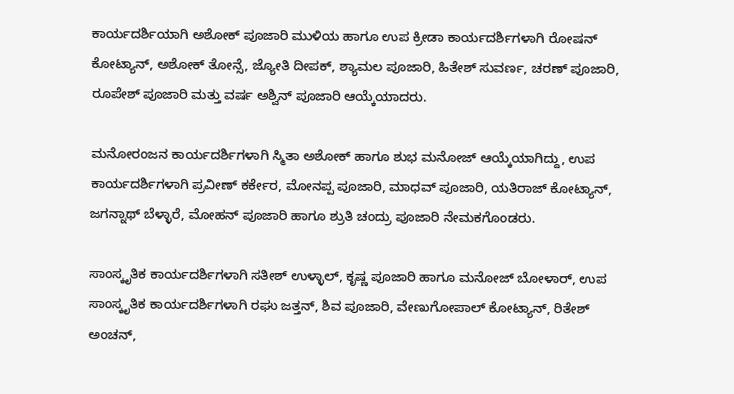ಕಾರ್ಯದರ್ಶಿಯಾಗಿ ಅಶೋಕ್ ಪೂಜಾರಿ ಮುಳಿಯ ಹಾಗೂ ಉಪ ಕ್ರೀಡಾ ಕಾರ್ಯದರ್ಶಿಗಳಾಗಿ ರೋಷನ್ ಕೋಟ್ಯಾನ್, ಅಶೋಕ್ ತೋನ್ಸೆ, ಜ್ಯೋತಿ ದೀಪಕ್, ಶ್ಯಾಮಲ ಪೂಜಾರಿ, ಹಿತೇಶ್ ಸುವರ್ಣ, ಚರಣ್ ಪೂಜಾರಿ, ರೂಪೇಶ್ ಪೂಜಾರಿ ಮತ್ತು ವರ್ಷ ಅಶ್ವಿನ್ ಪೂಜಾರಿ ಆಯ್ಕೆಯಾದರು.

ಮನೋರಂಜನ ಕಾರ್ಯದರ್ಶಿಗಳಾಗಿ ಸ್ಮಿತಾ ಅಶೋಕ್ ಹಾಗೂ ಶುಭ ಮನೋಜ್ ಆಯ್ಕೆಯಾಗಿದ್ದು, ಉಪ ಕಾರ್ಯದರ್ಶಿಗಳಾಗಿ ಪ್ರವೀಣ್ ಕರ್ಕೇರ, ಮೋನಪ್ಪ ಪೂಜಾರಿ, ಮಾಧವ್ ಪೂಜಾರಿ, ಯತಿರಾಜ್ ಕೋಟ್ಯಾನ್, ಜಗನ್ನಾಥ್ ಬೆಳ್ಳಾರೆ, ಮೋಹನ್ ಪೂಜಾರಿ ಹಾಗೂ ಶ್ರುತಿ ಚಂದ್ರು ಪೂಜಾರಿ ನೇಮಕಗೊಂಡರು.

ಸಾಂಸ್ಕೃತಿಕ ಕಾರ್ಯದರ್ಶಿಗಳಾಗಿ ಸತೀಶ್ ಉಳ್ಳಾಲ್, ಕೃಷ್ಣ ಪೂಜಾರಿ ಹಾಗೂ ಮನೋಜ್ ಬೋಳಾರ್, ಉಪ ಸಾಂಸ್ಕೃತಿಕ ಕಾರ್ಯದರ್ಶಿಗಳಾಗಿ ರಘು ಜತ್ತನ್, ಶಿವ ಪೂಜಾರಿ, ವೇಣುಗೋಪಾಲ್ ಕೋಟ್ಯಾನ್, ರಿತೇಶ್ ಅಂಚನ್,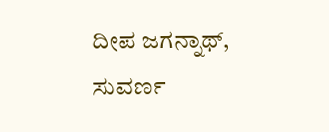ದೀಪ ಜಗನ್ನಾಥ್, ಸುವರ್ಣ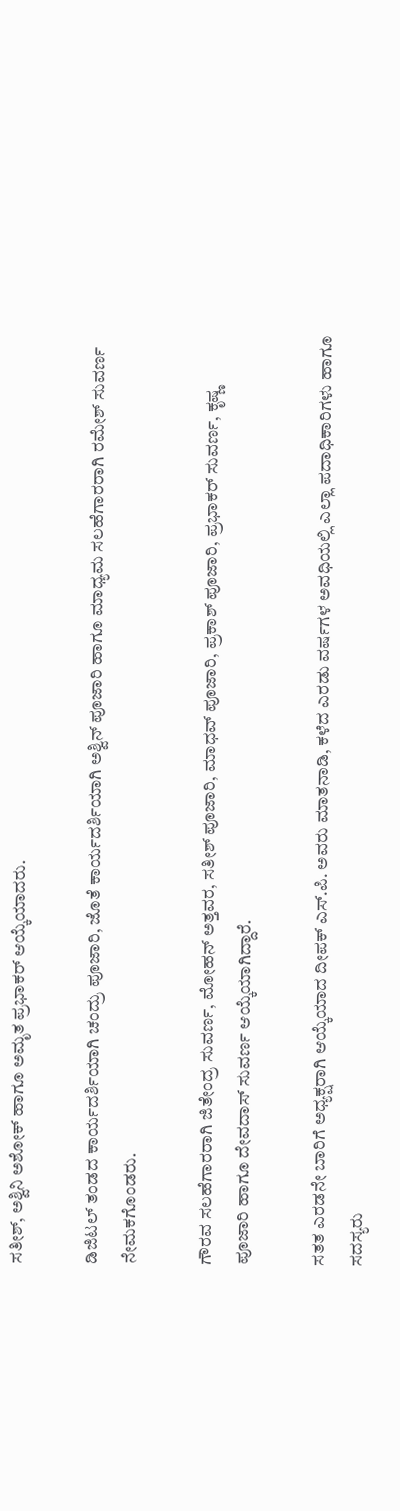ಸತೀಶ್, ಅಶ್ವಿನಿ ಅಶೋಕ್ ಹಾಗೂ ಅಮೃತ ಪ್ರಭಾಕರ್ ಆಯ್ಕೆಯಾದರು.

ಡಿಜಿಟಲ್ ತಂಡದ ಕಾರ್ಯದರ್ಶಿಯಾಗಿ ಚಂದ್ರು ಪೂಜಾರಿ, ಜೊತೆ ಕಾರ್ಯದರ್ಶಿಯಾಗಿ ಅಶ್ವಿನ್ ಪೂಜಾರಿ ಹಾಗೂ ಮಾಧ್ಯಮ ಸಲಹೆಗಾರರಾಗಿ ರಮೇಶ್ ಸುವರ್ಣ ನೇಮಕಗೊಂಡರು.

ಗೌರವ ಸಲಹೆಗಾರರಾಗಿ ಜಿತೇಂದ್ರ ಸುವರ್ಣ, ಮೋಹನ್ ಅತ್ತವರ, ಸತೀಶ್ ಪೂಜಾರಿ, ಮಾಧವ್ ಪೂಜಾರಿ, ಪ್ರಕಾಶ್ ಪೂಜಾರಿ, ಪ್ರಭಾಕರ್ ಸುವರ್ಣ, ಕೃಷ್ಣ ಪೂಜಾರಿ ಹಾಗೂ ದೇವದಾಸ್ ಸುವರ್ಣ ಆಯ್ಕೆಯಾಗಿದ್ದಾರೆ.

ಸತತ ಎರಡನೇ ಬಾರಿಗೆ ಅಧ್ಯಕ್ಷರಾಗಿ ಆಯ್ಕೆಯಾದ ದೀಪಕ್ ಎಸ್.ಪಿ. ಅವರು ಮಾತನಾಡಿ, ಕಳೆದ ಎರಡು ವರ್ಷಗಳ ಅವಧಿಯಲ್ಲಿ ಎಲ್ಲಾ ಪದಾಧಿಕಾರಿಗಳು ಹಾಗೂ ಸದಸ್ಯರು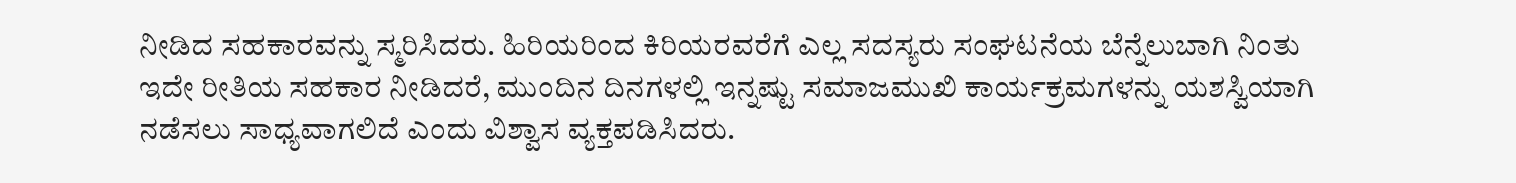ನೀಡಿದ ಸಹಕಾರವನ್ನು ಸ್ಮರಿಸಿದರು. ಹಿರಿಯರಿಂದ ಕಿರಿಯರವರೆಗೆ ಎಲ್ಲ ಸದಸ್ಯರು ಸಂಘಟನೆಯ ಬೆನ್ನೆಲುಬಾಗಿ ನಿಂತು ಇದೇ ರೀತಿಯ ಸಹಕಾರ ನೀಡಿದರೆ, ಮುಂದಿನ ದಿನಗಳಲ್ಲಿ ಇನ್ನಷ್ಟು ಸಮಾಜಮುಖಿ ಕಾರ್ಯಕ್ರಮಗಳನ್ನು ಯಶಸ್ವಿಯಾಗಿ ನಡೆಸಲು ಸಾಧ್ಯವಾಗಲಿದೆ ಎಂದು ವಿಶ್ವಾಸ ವ್ಯಕ್ತಪಡಿಸಿದರು.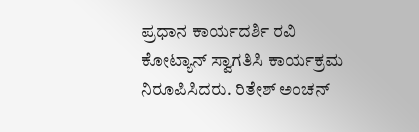ಪ್ರಧಾನ ಕಾರ್ಯದರ್ಶಿ ರವಿ ಕೋಟ್ಯಾನ್ ಸ್ವಾಗತಿಸಿ ಕಾರ್ಯಕ್ರಮ ನಿರೂಪಿಸಿದರು. ರಿತೇಶ್ ಅಂಚನ್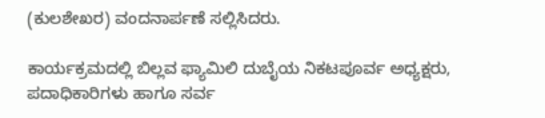(ಕುಲಶೇಖರ) ವಂದನಾರ್ಪಣೆ ಸಲ್ಲಿಸಿದರು.

ಕಾರ್ಯಕ್ರಮದಲ್ಲಿ ಬಿಲ್ಲವ ಫ್ಯಾಮಿಲಿ ದುಬೈಯ ನಿಕಟಪೂರ್ವ ಅಧ್ಯಕ್ಷರು, ಪದಾಧಿಕಾರಿಗಳು ಹಾಗೂ ಸರ್ವ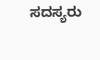ಸದಸ್ಯರು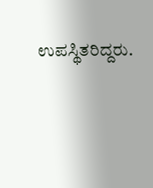ಉಪಸ್ಥಿತರಿದ್ದರು.